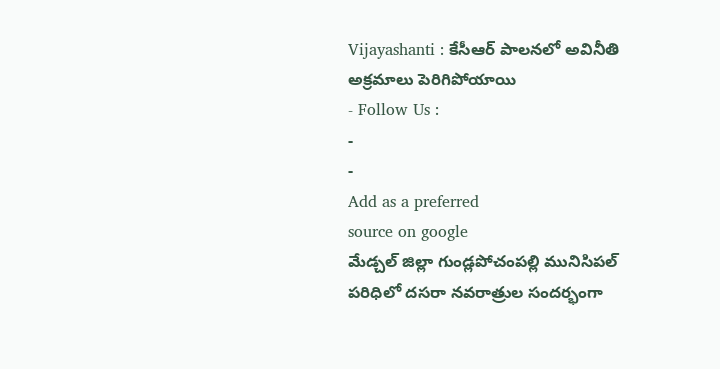Vijayashanti : కేసీఆర్ పాలనలో అవినీతి అక్రమాలు పెరిగిపోయాయి
- Follow Us :
-
-
Add as a preferred
source on google
మేడ్చల్ జిల్లా గుండ్లపోచంపల్లి మునిసిపల్ పరిధిలో దసరా నవరాత్రుల సందర్భంగా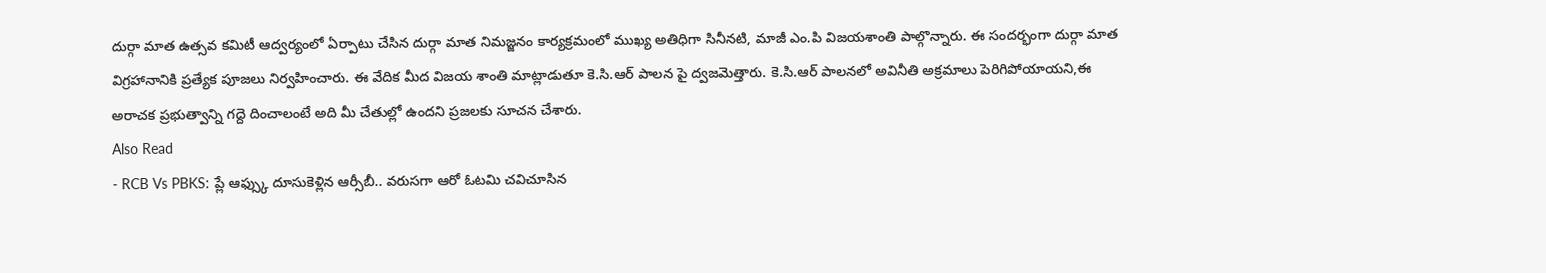దుర్గా మాత ఉత్సవ కమిటీ ఆద్వర్యంలో ఏర్పాటు చేసిన దుర్గా మాత నిమజ్జనం కార్యక్రమంలో ముఖ్య అతిధిగా సినీనటి, మాజీ ఎం.పి విజయశాంతి పాల్గొన్నారు. ఈ సందర్భంగా దుర్గా మాత విగ్రహానానికి ప్రత్యేక పూజలు నిర్వహించారు. ఈ వేదిక మీద విజయ శాంతి మాట్లాడుతూ కె.సి.ఆర్ పాలన పై ద్వజమెత్తారు. కె.సి.ఆర్ పాలనలో అవినీతి అక్రమాలు పెరిగిపోయాయని,ఈ అరాచక ప్రభుత్వాన్ని గద్దె దించాలంటే అది మీ చేతుల్లో ఉందని ప్రజలకు సూచన చేశారు.
Also Read
- RCB Vs PBKS: ప్లే ఆఫ్స్కు దూసుకెళ్లిన ఆర్సీబీ.. వరుసగా ఆరో ఓటమి చవిచూసిన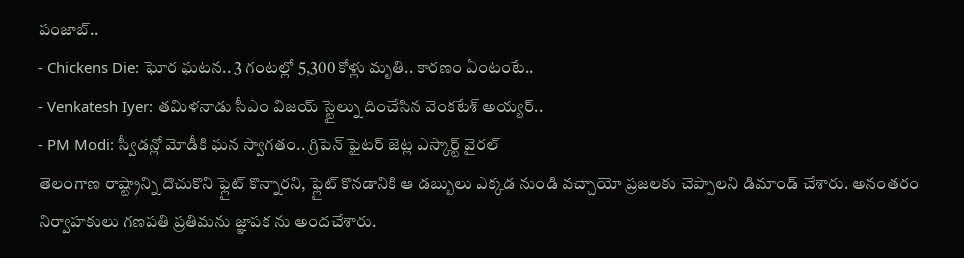పంజాబ్..
- Chickens Die: ఘోర ఘటన.. 3 గంటల్లో 5,300 కోళ్లు మృతి.. కారణం ఏంటంటే..
- Venkatesh Iyer: తమిళనాడు సీఎం విజయ్ స్టైల్ను దించేసిన వెంకటేశ్ అయ్యర్..
- PM Modi: స్వీడన్లో మోడీకి ఘన స్వాగతం.. గ్రిపెన్ ఫైటర్ జెట్ల ఎస్కార్ట్ వైరల్
తెలంగాణ రాష్ట్రాన్ని దొచుకొని ఫ్లైట్ కొన్నారని, ఫ్లైట్ కొనడానికి ఆ డబ్బులు ఎక్కడ నుండి వచ్చాయో ప్రజలకు చెప్పాలని డిమాండ్ చేశారు. అనంతరం నిర్వాహకులు గణపతి ప్రతిమను జ్ఞాపక ను అందచేశారు.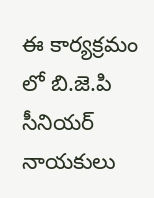ఈ కార్యక్రమం లో బి.జె.పి సీనియర్ నాయకులు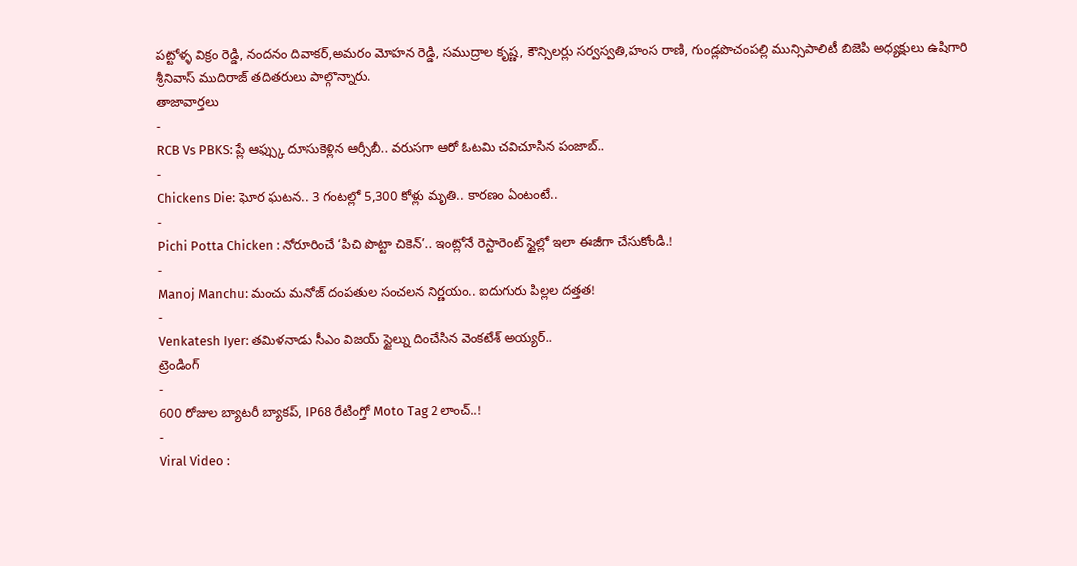పట్టోళ్ళ విక్రం రెడ్డి, నందనం దివాకర్,అమరం మోహన రెడ్డి, సముద్రాల కృష్ణ, కౌన్సిలర్లు సర్వస్వతి,హంస రాణి, గుండ్లపొచంపల్లి మున్సిపాలిటీ బిజెపి అధ్యక్షులు ఉషిగారి శ్రీనివాస్ ముదిరాజ్ తదితరులు పాల్గొన్నారు.
తాజావార్తలు
-
RCB Vs PBKS: ప్లే ఆఫ్స్కు దూసుకెళ్లిన ఆర్సీబీ.. వరుసగా ఆరో ఓటమి చవిచూసిన పంజాబ్..
-
Chickens Die: ఘోర ఘటన.. 3 గంటల్లో 5,300 కోళ్లు మృతి.. కారణం ఏంటంటే..
-
Pichi Potta Chicken : నోరూరించే ‘పిచి పొట్టా చికెన్’.. ఇంట్లోనే రెస్టారెంట్ స్టైల్లో ఇలా ఈజీగా చేసుకోండి.!
-
Manoj Manchu: మంచు మనోజ్ దంపతుల సంచలన నిర్ణయం.. ఐదుగురు పిల్లల దత్తత!
-
Venkatesh Iyer: తమిళనాడు సీఎం విజయ్ స్టైల్ను దించేసిన వెంకటేశ్ అయ్యర్..
ట్రెండింగ్
-
600 రోజుల బ్యాటరీ బ్యాకప్, IP68 రేటింగ్తో Moto Tag 2 లాంచ్..!
-
Viral Video :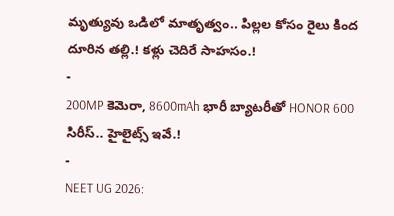మృత్యువు ఒడిలో మాతృత్వం.. పిల్లల కోసం రైలు కింద దూరిన తల్లి.! కళ్లు చెదిరే సాహసం.!
-
200MP కెమెరా, 8600mAh భారీ బ్యాటరీతో HONOR 600 సిరీస్.. హైలైట్స్ ఇవే.!
-
NEET UG 2026: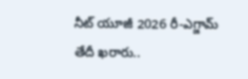నీట్ యూజీ 2026 రీ-ఎగ్జామ్ తేదీ ఖరారు..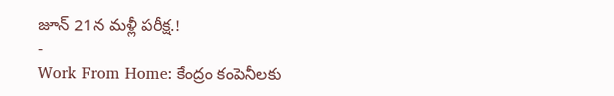జూన్ 21న మళ్లీ పరీక్ష.!
-
Work From Home: కేంద్రం కంపెనీలకు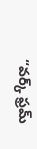“వర్క్ ఫ్రమ్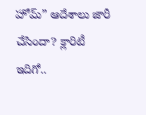హోమ్” ఆదేశాలు జారీ చేసిందా? క్లారిటీ ఇదిగో..